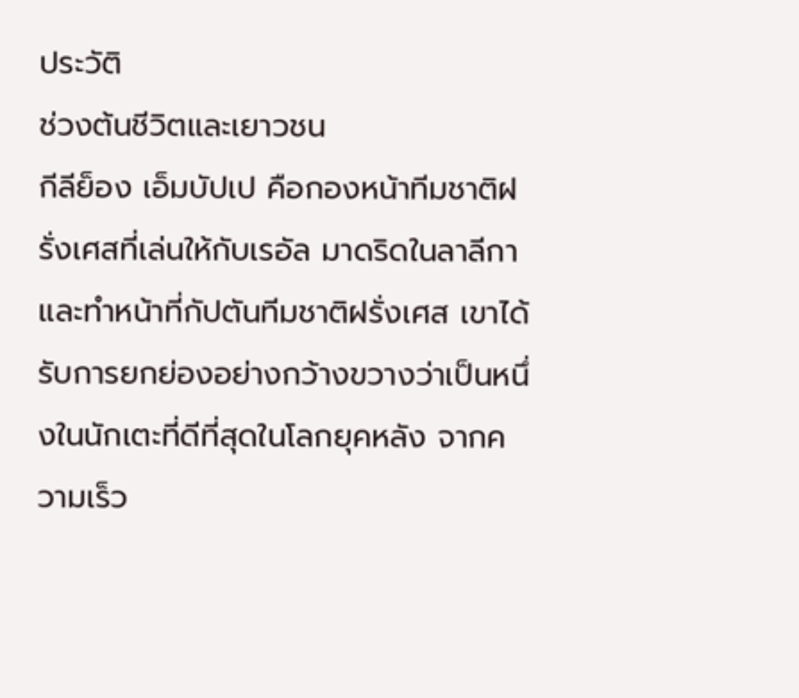ประวัติ
ช่วงต้นชีวิตและเยาวชน
กีลีย็อง เอ็มบัปเป คือกองหน้าทีมชาติฝรั่งเศสที่เล่นให้กับเรอัล มาดริดในลาลีกาและทำหน้าที่กัปตันทีมชาติฝรั่งเศส เขาได้รับการยกย่องอย่างกว้างขวางว่าเป็นหนึ่งในนักเตะที่ดีที่สุดในโลกยุคหลัง จากความเร็ว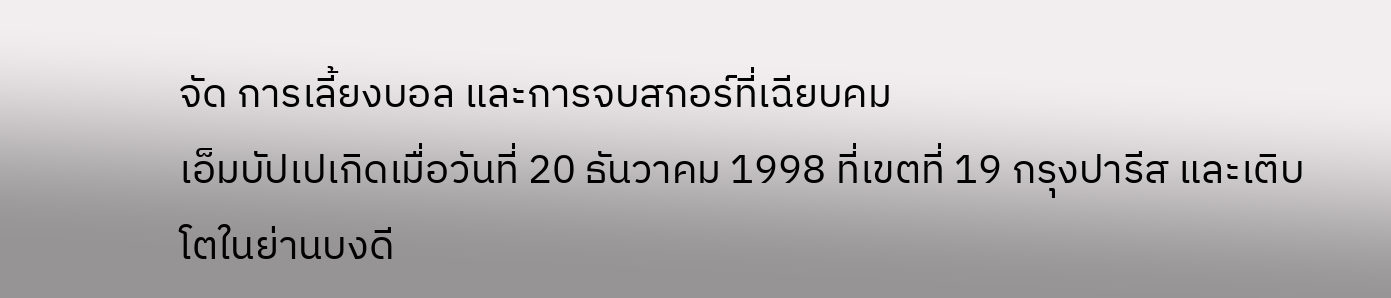จัด การเลี้ยงบอล และการจบสกอร์ที่เฉียบคม
เอ็มบัปเปเกิดเมื่อวันที่ 20 ธันวาคม 1998 ที่เขตที่ 19 กรุงปารีส และเติบโตในย่านบงดี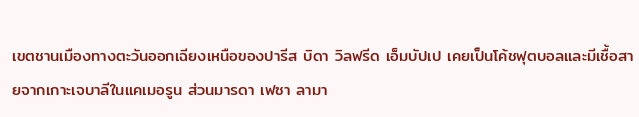เขตชานเมืองทางตะวันออกเฉียงเหนือของปารีส บิดา วิลฟรีด เอ็มบัปเป เคยเป็นโค้ชฟุตบอลและมีเชื้อสายจากเกาะเจบาลีในแคเมอรูน ส่วนมารดา เฟซา ลามา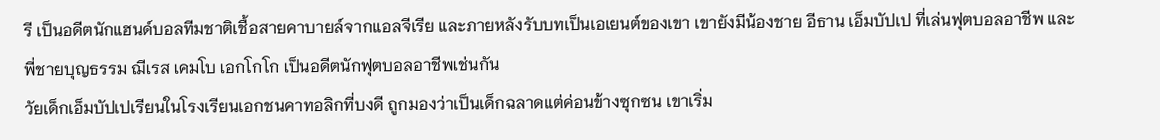รี เป็นอดีตนักแฮนด์บอลทีมชาติเชื้อสายคาบายล์จากแอลจีเรีย และภายหลังรับบทเป็นเอเยนต์ของเขา เขายังมีน้องชาย อีธาน เอ็มบัปเป ที่เล่นฟุตบอลอาชีพ และพี่ชายบุญธรรม ฌีเรส เคมโบ เอกโกโก เป็นอดีตนักฟุตบอลอาชีพเช่นกัน
วัยเด็กเอ็มบัปเปเรียนในโรงเรียนเอกชนคาทอลิกที่บงดี ถูกมองว่าเป็นเด็กฉลาดแต่ค่อนข้างซุกซน เขาเริ่ม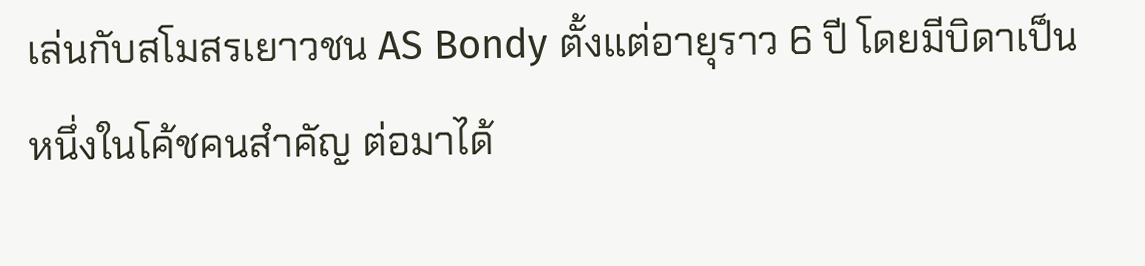เล่นกับสโมสรเยาวชน AS Bondy ตั้งแต่อายุราว 6 ปี โดยมีบิดาเป็นหนึ่งในโค้ชคนสำคัญ ต่อมาได้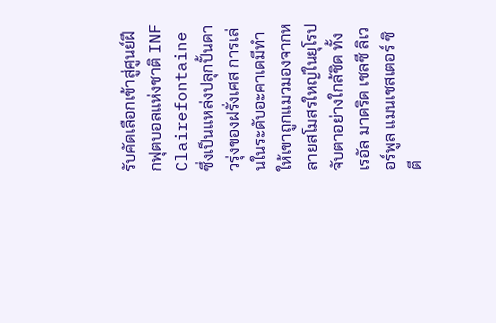รับคัดเลือกเข้าสู่ศูนย์ฝึกฟุตบอลแห่งชาติ INF Clairefontaine ซึ่งเป็นแหล่งปลุกปั้นดาวรุ่งของฝรั่งเศส การเล่นในระดับอะคาเดมีทำให้เขาถูกแมวมองจากหลายสโมสรใหญ่ในยุโรปจับตาอย่างใกล้ชิด ทั้งเรอัล มาดริด เชลซี ลิเวอร์พูล แมนเชสเตอร์ ซิตี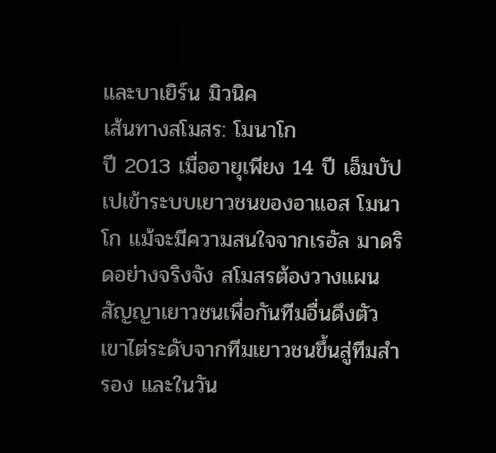และบาเยิร์น มิวนิค
เส้นทางสโมสร: โมนาโก
ปี 2013 เมื่ออายุเพียง 14 ปี เอ็มบัปเปเข้าระบบเยาวชนของอาแอส โมนาโก แม้จะมีความสนใจจากเรอัล มาดริดอย่างจริงจัง สโมสรต้องวางแผนสัญญาเยาวชนเพื่อกันทีมอื่นดึงตัว เขาไต่ระดับจากทีมเยาวชนขึ้นสู่ทีมสำรอง และในวัน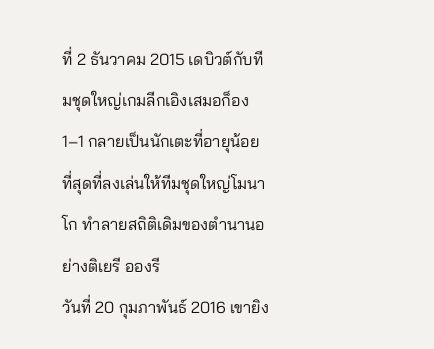ที่ 2 ธันวาคม 2015 เดบิวต์กับทีมชุดใหญ่เกมลีกเอิงเสมอก็อง 1–1 กลายเป็นนักเตะที่อายุน้อยที่สุดที่ลงเล่นให้ทีมชุดใหญ่โมนาโก ทำลายสถิติเดิมของตำนานอย่างติเยรี อองรี
วันที่ 20 กุมภาพันธ์ 2016 เขายิง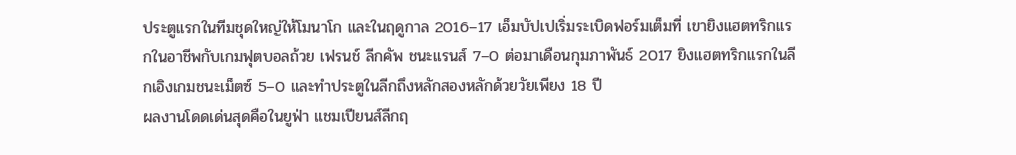ประตูแรกในทีมชุดใหญ่ให้โมนาโก และในฤดูกาล 2016–17 เอ็มบัปเปเริ่มระเบิดฟอร์มเต็มที่ เขายิงแฮตทริกแรกในอาชีพกับเกมฟุตบอลถ้วย เฟรนช์ ลีกคัพ ชนะแรนส์ 7–0 ต่อมาเดือนกุมภาพันธ์ 2017 ยิงแฮตทริกแรกในลีกเอิงเกมชนะเม็ตซ์ 5–0 และทำประตูในลีกถึงหลักสองหลักด้วยวัยเพียง 18 ปี
ผลงานโดดเด่นสุดคือในยูฟ่า แชมเปียนส์ลีกฤ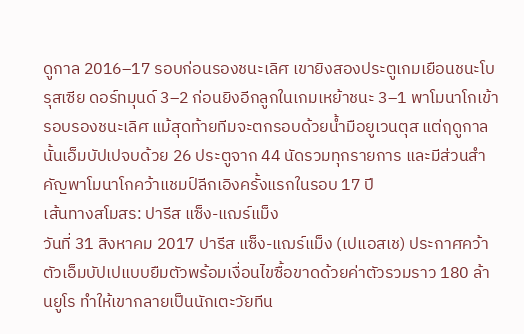ดูกาล 2016–17 รอบก่อนรองชนะเลิศ เขายิงสองประตูเกมเยือนชนะโบรุสเซีย ดอร์ทมุนด์ 3–2 ก่อนยิงอีกลูกในเกมเหย้าชนะ 3–1 พาโมนาโกเข้ารอบรองชนะเลิศ แม้สุดท้ายทีมจะตกรอบด้วยน้ำมือยูเวนตุส แต่ฤดูกาลนั้นเอ็มบัปเปจบด้วย 26 ประตูจาก 44 นัดรวมทุกรายการ และมีส่วนสำคัญพาโมนาโกคว้าแชมป์ลีกเอิงครั้งแรกในรอบ 17 ปี
เส้นทางสโมสร: ปารีส แซ็ง-แฌร์แม็ง
วันที่ 31 สิงหาคม 2017 ปารีส แซ็ง-แฌร์แม็ง (เปแอสเช) ประกาศคว้าตัวเอ็มบัปเปแบบยืมตัวพร้อมเงื่อนไขซื้อขาดด้วยค่าตัวรวมราว 180 ล้านยูโร ทำให้เขากลายเป็นนักเตะวัยทีน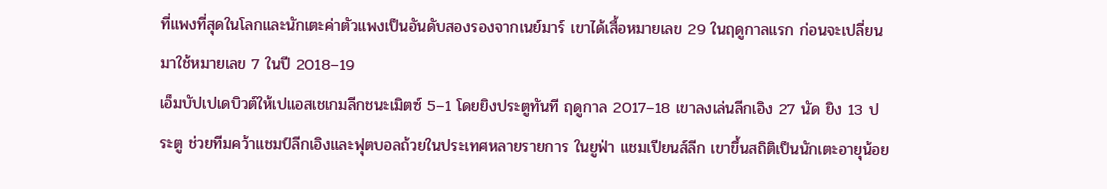ที่แพงที่สุดในโลกและนักเตะค่าตัวแพงเป็นอันดับสองรองจากเนย์มาร์ เขาได้เสื้อหมายเลข 29 ในฤดูกาลแรก ก่อนจะเปลี่ยนมาใช้หมายเลข 7 ในปี 2018–19
เอ็มบัปเปเดบิวต์ให้เปแอสเชเกมลีกชนะเมิตซ์ 5–1 โดยยิงประตูทันที ฤดูกาล 2017–18 เขาลงเล่นลีกเอิง 27 นัด ยิง 13 ประตู ช่วยทีมคว้าแชมป์ลีกเอิงและฟุตบอลถ้วยในประเทศหลายรายการ ในยูฟ่า แชมเปียนส์ลีก เขาขึ้นสถิติเป็นนักเตะอายุน้อย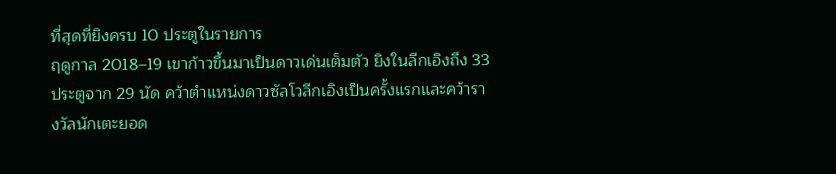ที่สุดที่ยิงครบ 10 ประตูในรายการ
ฤดูกาล 2018–19 เขาก้าวขึ้นมาเป็นดาวเด่นเต็มตัว ยิงในลีกเอิงถึง 33 ประตูจาก 29 นัด คว้าตำแหน่งดาวซัลโวลีกเอิงเป็นครั้งแรกและคว้ารางวัลนักเตะยอด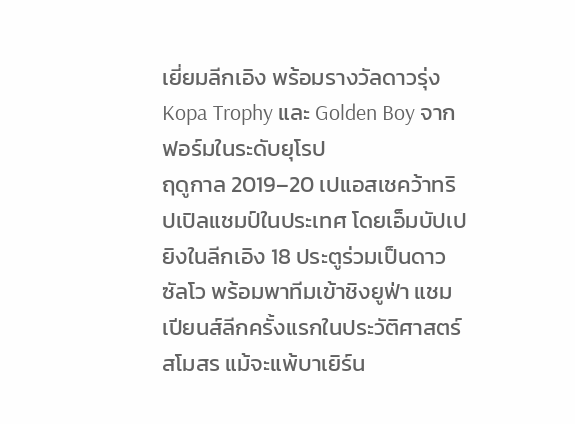เยี่ยมลีกเอิง พร้อมรางวัลดาวรุ่ง Kopa Trophy และ Golden Boy จากฟอร์มในระดับยุโรป
ฤดูกาล 2019–20 เปแอสเชคว้าทริปเปิลแชมป์ในประเทศ โดยเอ็มบัปเปยิงในลีกเอิง 18 ประตูร่วมเป็นดาวซัลโว พร้อมพาทีมเข้าชิงยูฟ่า แชมเปียนส์ลีกครั้งแรกในประวัติศาสตร์สโมสร แม้จะแพ้บาเยิร์น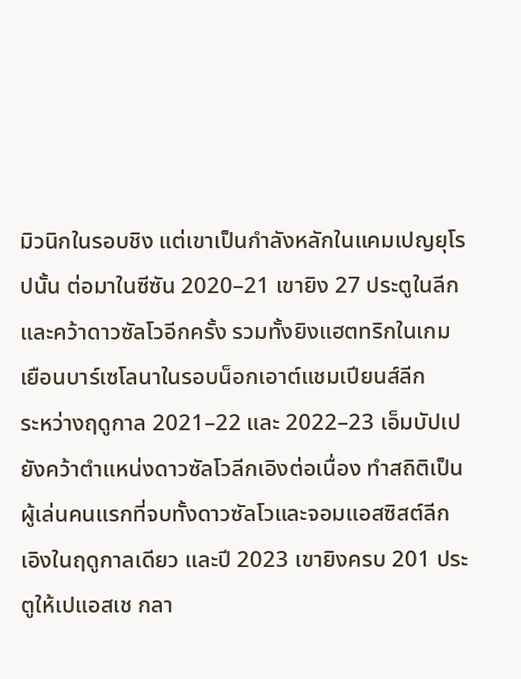มิวนิกในรอบชิง แต่เขาเป็นกำลังหลักในแคมเปญยุโรปนั้น ต่อมาในซีซัน 2020–21 เขายิง 27 ประตูในลีกและคว้าดาวซัลโวอีกครั้ง รวมทั้งยิงแฮตทริกในเกมเยือนบาร์เซโลนาในรอบน็อกเอาต์แชมเปียนส์ลีก
ระหว่างฤดูกาล 2021–22 และ 2022–23 เอ็มบัปเปยังคว้าตำแหน่งดาวซัลโวลีกเอิงต่อเนื่อง ทำสถิติเป็นผู้เล่นคนแรกที่จบทั้งดาวซัลโวและจอมแอสซิสต์ลีกเอิงในฤดูกาลเดียว และปี 2023 เขายิงครบ 201 ประตูให้เปแอสเช กลา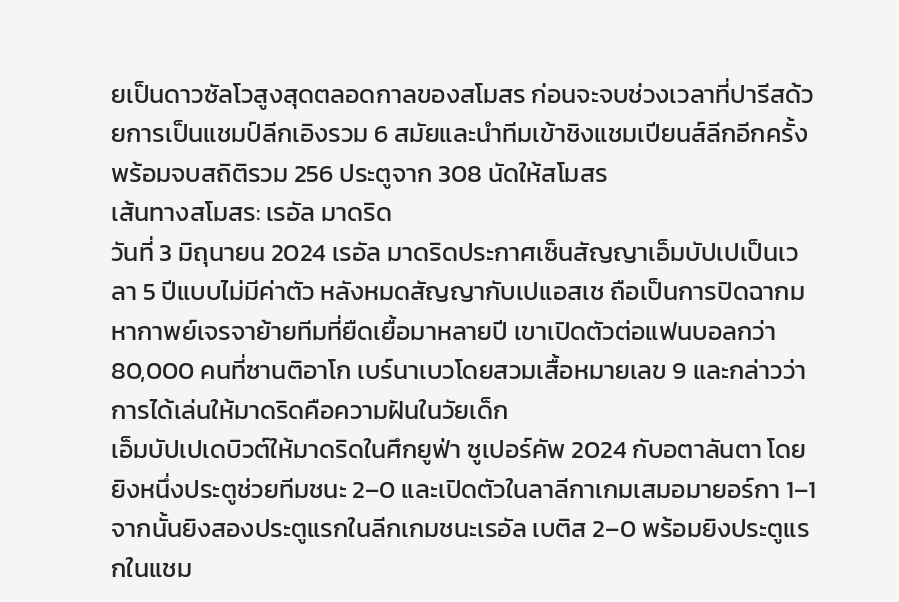ยเป็นดาวซัลโวสูงสุดตลอดกาลของสโมสร ก่อนจะจบช่วงเวลาที่ปารีสด้วยการเป็นแชมป์ลีกเอิงรวม 6 สมัยและนำทีมเข้าชิงแชมเปียนส์ลีกอีกครั้ง พร้อมจบสถิติรวม 256 ประตูจาก 308 นัดให้สโมสร
เส้นทางสโมสร: เรอัล มาดริด
วันที่ 3 มิถุนายน 2024 เรอัล มาดริดประกาศเซ็นสัญญาเอ็มบัปเปเป็นเวลา 5 ปีแบบไม่มีค่าตัว หลังหมดสัญญากับเปแอสเช ถือเป็นการปิดฉากมหากาพย์เจรจาย้ายทีมที่ยืดเยื้อมาหลายปี เขาเปิดตัวต่อแฟนบอลกว่า 80,000 คนที่ซานติอาโก เบร์นาเบวโดยสวมเสื้อหมายเลข 9 และกล่าวว่าการได้เล่นให้มาดริดคือความฝันในวัยเด็ก
เอ็มบัปเปเดบิวต์ให้มาดริดในศึกยูฟ่า ซูเปอร์คัพ 2024 กับอตาลันตา โดยยิงหนึ่งประตูช่วยทีมชนะ 2–0 และเปิดตัวในลาลีกาเกมเสมอมายอร์กา 1–1 จากนั้นยิงสองประตูแรกในลีกเกมชนะเรอัล เบติส 2–0 พร้อมยิงประตูแรกในแชม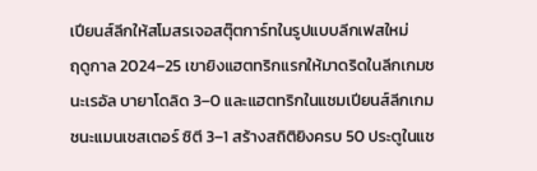เปียนส์ลีกให้สโมสรเจอสตุ๊ตการ์ทในรูปแบบลีกเฟสใหม่
ฤดูกาล 2024–25 เขายิงแฮตทริกแรกให้มาดริดในลีกเกมชนะเรอัล บายาโดลิด 3–0 และแฮตทริกในแชมเปียนส์ลีกเกมชนะแมนเชสเตอร์ ซิตี 3–1 สร้างสถิติยิงครบ 50 ประตูในแช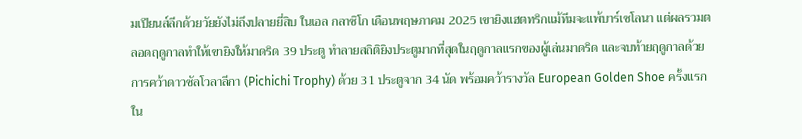มเปียนส์ลีกด้วยวัยยังไม่ถึงปลายยี่สิบ ในเอล กลาซิโก เดือนพฤษภาคม 2025 เขายิงแฮตทริกแม้ทีมจะแพ้บาร์เซโลนา แต่ผลรวมตลอดฤดูกาลทำให้เขายิงให้มาดริด 39 ประตู ทำลายสถิติยิงประตูมากที่สุดในฤดูกาลแรกของผู้เล่นมาดริด และจบท้ายฤดูกาลด้วยการคว้าดาวซัลโวลาลีกา (Pichichi Trophy) ด้วย 31 ประตูจาก 34 นัด พร้อมคว้ารางวัล European Golden Shoe ครั้งแรกใน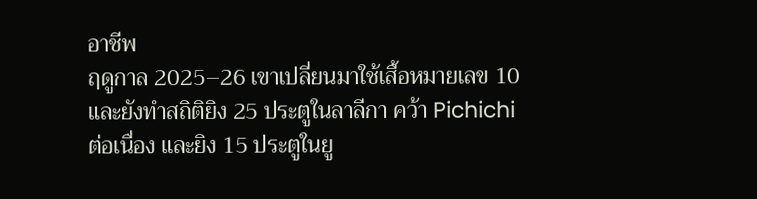อาชีพ
ฤดูกาล 2025–26 เขาเปลี่ยนมาใช้เสื้อหมายเลข 10 และยังทำสถิติยิง 25 ประตูในลาลีกา คว้า Pichichi ต่อเนื่อง และยิง 15 ประตูในยู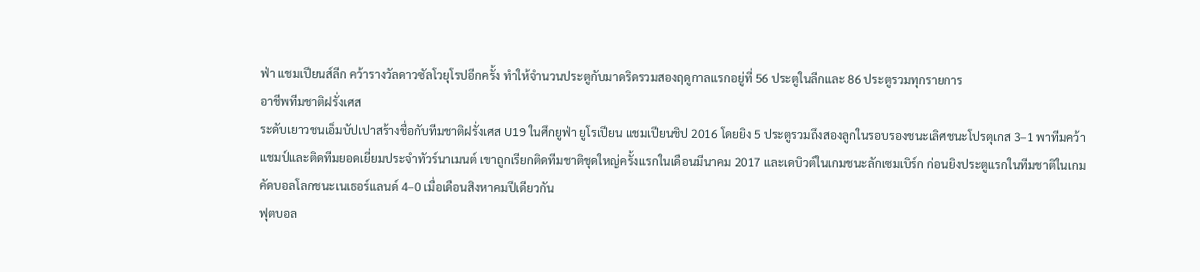ฟ่า แชมเปียนส์ลีก คว้ารางวัลดาวซัลโวยุโรปอีกครั้ง ทำให้จำนวนประตูกับมาดริดรวมสองฤดูกาลแรกอยู่ที่ 56 ประตูในลีกและ 86 ประตูรวมทุกรายการ
อาชีพทีมชาติฝรั่งเศส
ระดับเยาวชนเอ็มบัปเปาสร้างชื่อกับทีมชาติฝรั่งเศส U19 ในศึกยูฟ่า ยูโรเปียน แชมเปียนชิป 2016 โดยยิง 5 ประตูรวมถึงสองลูกในรอบรองชนะเลิศชนะโปรตุเกส 3–1 พาทีมคว้าแชมป์และติดทีมยอดเยี่ยมประจำทัวร์นาเมนต์ เขาถูกเรียกติดทีมชาติชุดใหญ่ครั้งแรกในเดือนมีนาคม 2017 และเดบิวต์ในเกมชนะลักเซมเบิร์ก ก่อนยิงประตูแรกในทีมชาติในเกมคัดบอลโลกชนะเนเธอร์แลนด์ 4–0 เมื่อเดือนสิงหาคมปีเดียวกัน
ฟุตบอล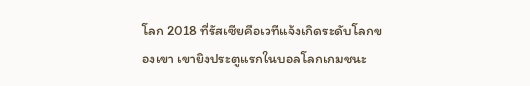โลก 2018 ที่รัสเซียคือเวทีแจ้งเกิดระดับโลกของเขา เขายิงประตูแรกในบอลโลกเกมชนะ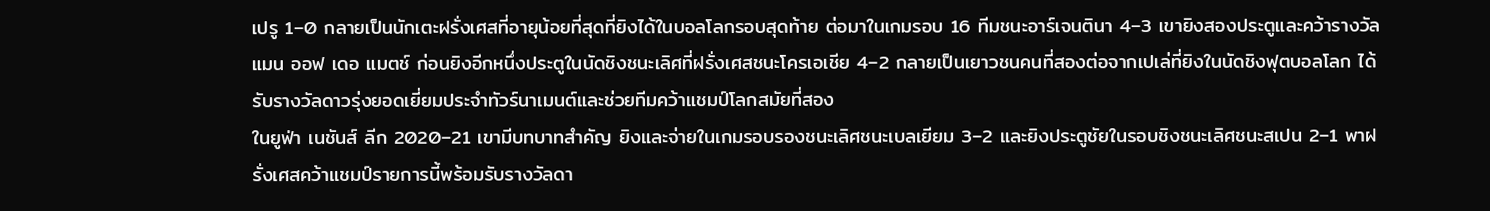เปรู 1–0 กลายเป็นนักเตะฝรั่งเศสที่อายุน้อยที่สุดที่ยิงได้ในบอลโลกรอบสุดท้าย ต่อมาในเกมรอบ 16 ทีมชนะอาร์เจนตินา 4–3 เขายิงสองประตูและคว้ารางวัลแมน ออฟ เดอ แมตช์ ก่อนยิงอีกหนึ่งประตูในนัดชิงชนะเลิศที่ฝรั่งเศสชนะโครเอเชีย 4–2 กลายเป็นเยาวชนคนที่สองต่อจากเปเล่ที่ยิงในนัดชิงฟุตบอลโลก ได้รับรางวัลดาวรุ่งยอดเยี่ยมประจำทัวร์นาเมนต์และช่วยทีมคว้าแชมป์โลกสมัยที่สอง
ในยูฟ่า เนชันส์ ลีก 2020–21 เขามีบทบาทสำคัญ ยิงและจ่ายในเกมรอบรองชนะเลิศชนะเบลเยียม 3–2 และยิงประตูชัยในรอบชิงชนะเลิศชนะสเปน 2–1 พาฝรั่งเศสคว้าแชมป์รายการนี้พร้อมรับรางวัลดา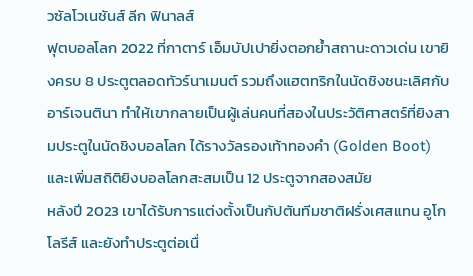วซัลโวเนชันส์ ลีก ฟินาลส์
ฟุตบอลโลก 2022 ที่กาตาร์ เอ็มบัปเปายิ่งตอกย้ำสถานะดาวเด่น เขายิงครบ 8 ประตูตลอดทัวร์นาเมนต์ รวมถึงแฮตทริกในนัดชิงชนะเลิศกับอาร์เจนตินา ทำให้เขากลายเป็นผู้เล่นคนที่สองในประวัติศาสตร์ที่ยิงสามประตูในนัดชิงบอลโลก ได้รางวัลรองเท้าทองคำ (Golden Boot) และเพิ่มสถิติยิงบอลโลกสะสมเป็น 12 ประตูจากสองสมัย
หลังปี 2023 เขาได้รับการแต่งตั้งเป็นกัปตันทีมชาติฝรั่งเศสแทน อูโก โลรีส์ และยังทำประตูต่อเนื่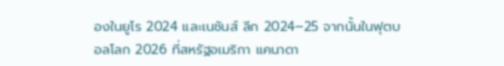องในยูโร 2024 และเนชันส์ ลีก 2024–25 จากนั้นในฟุตบอลโลก 2026 ที่สหรัฐอเมริกา แคนาดา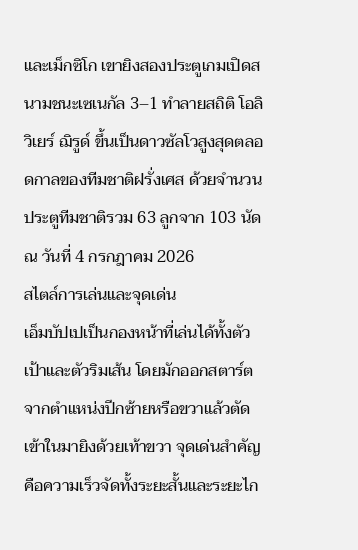และเม็กซิโก เขายิงสองประตูเกมเปิดสนามชนะเซเนกัล 3–1 ทำลายสถิติ โอลิวิเยร์ ฌิรูด์ ขึ้นเป็นดาวซัลโวสูงสุดตลอดกาลของทีมชาติฝรั่งเศส ด้วยจำนวนประตูทีมชาติรวม 63 ลูกจาก 103 นัด ณ วันที่ 4 กรกฎาคม 2026
สไตล์การเล่นและจุดเด่น
เอ็มบัปเปเป็นกองหน้าที่เล่นได้ทั้งตัวเป้าและตัวริมเส้น โดยมักออกสตาร์ตจากตำแหน่งปีกซ้ายหรือขวาแล้วตัดเข้าในมายิงด้วยเท้าขวา จุดเด่นสำคัญคือความเร็วจัดทั้งระยะสั้นและระยะไก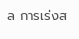ล การเร่งส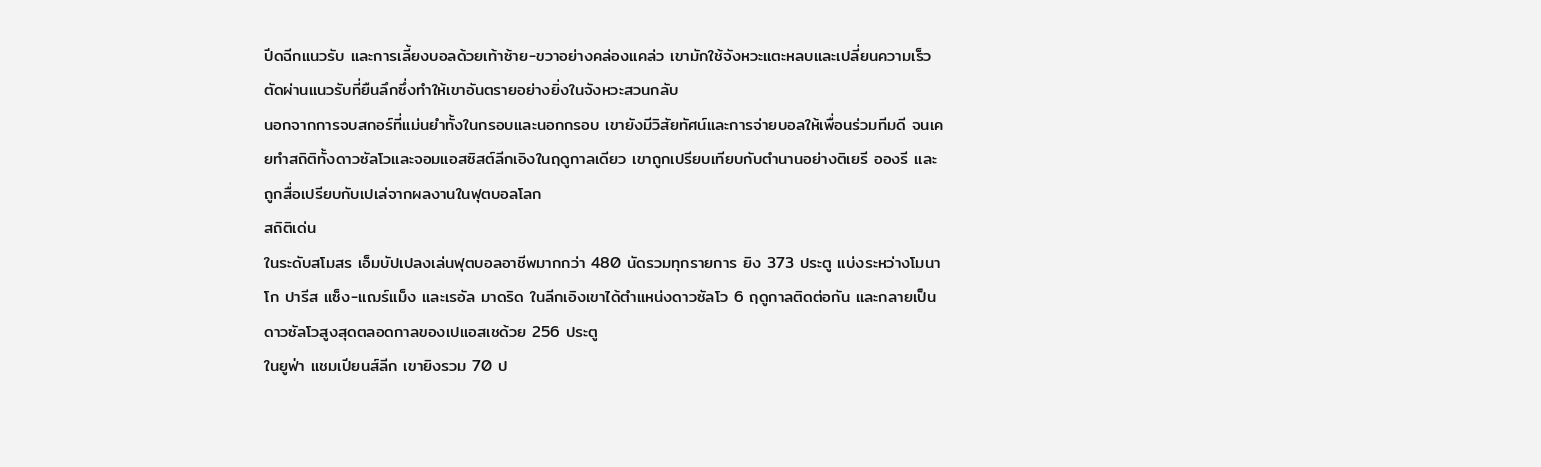ปีดฉีกแนวรับ และการเลี้ยงบอลด้วยเท้าซ้าย-ขวาอย่างคล่องแคล่ว เขามักใช้จังหวะแตะหลบและเปลี่ยนความเร็วตัดผ่านแนวรับที่ยืนลึกซึ่งทำให้เขาอันตรายอย่างยิ่งในจังหวะสวนกลับ
นอกจากการจบสกอร์ที่แม่นยำทั้งในกรอบและนอกกรอบ เขายังมีวิสัยทัศน์และการจ่ายบอลให้เพื่อนร่วมทีมดี จนเคยทำสถิติทั้งดาวซัลโวและจอมแอสซิสต์ลีกเอิงในฤดูกาลเดียว เขาถูกเปรียบเทียบกับตำนานอย่างติเยรี อองรี และถูกสื่อเปรียบกับเปเล่จากผลงานในฟุตบอลโลก
สถิติเด่น
ในระดับสโมสร เอ็มบัปเปลงเล่นฟุตบอลอาชีพมากกว่า 480 นัดรวมทุกรายการ ยิง 373 ประตู แบ่งระหว่างโมนาโก ปารีส แซ็ง-แฌร์แม็ง และเรอัล มาดริด ในลีกเอิงเขาได้ตำแหน่งดาวซัลโว 6 ฤดูกาลติดต่อกัน และกลายเป็นดาวซัลโวสูงสุดตลอดกาลของเปแอสเชด้วย 256 ประตู
ในยูฟ่า แชมเปียนส์ลีก เขายิงรวม 70 ป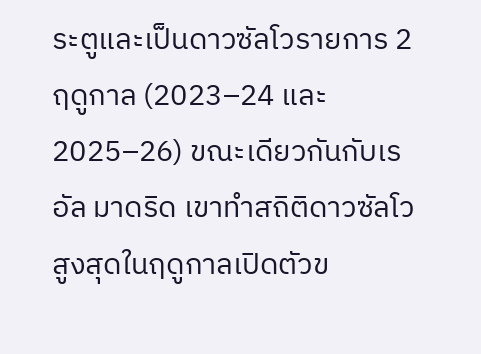ระตูและเป็นดาวซัลโวรายการ 2 ฤดูกาล (2023–24 และ 2025–26) ขณะเดียวกันกับเรอัล มาดริด เขาทำสถิติดาวซัลโวสูงสุดในฤดูกาลเปิดตัวข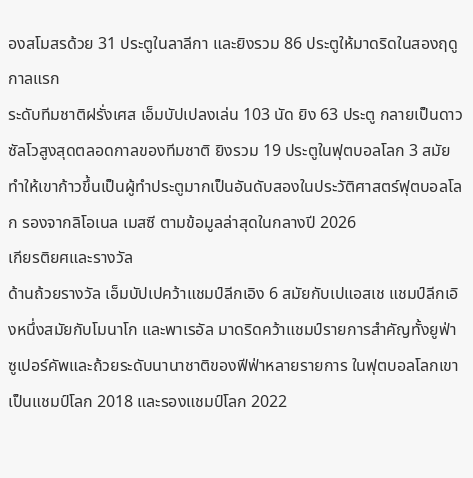องสโมสรด้วย 31 ประตูในลาลีกา และยิงรวม 86 ประตูให้มาดริดในสองฤดูกาลแรก
ระดับทีมชาติฝรั่งเศส เอ็มบัปเปลงเล่น 103 นัด ยิง 63 ประตู กลายเป็นดาวซัลโวสูงสุดตลอดกาลของทีมชาติ ยิงรวม 19 ประตูในฟุตบอลโลก 3 สมัย ทำให้เขาก้าวขึ้นเป็นผู้ทำประตูมากเป็นอันดับสองในประวัติศาสตร์ฟุตบอลโลก รองจากลิโอเนล เมสซี ตามข้อมูลล่าสุดในกลางปี 2026
เกียรติยศและรางวัล
ด้านถ้วยรางวัล เอ็มบัปเปคว้าแชมป์ลีกเอิง 6 สมัยกับเปแอสเช แชมป์ลีกเอิงหนึ่งสมัยกับโมนาโก และพาเรอัล มาดริดคว้าแชมป์รายการสำคัญทั้งยูฟ่า ซูเปอร์คัพและถ้วยระดับนานาชาติของฟีฟ่าหลายรายการ ในฟุตบอลโลกเขาเป็นแชมป์โลก 2018 และรองแชมป์โลก 2022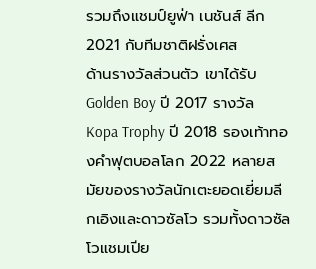รวมถึงแชมป์ยูฟ่า เนชันส์ ลีก 2021 กับทีมชาติฝรั่งเศส
ด้านรางวัลส่วนตัว เขาได้รับ Golden Boy ปี 2017 รางวัล Kopa Trophy ปี 2018 รองเท้าทองคำฟุตบอลโลก 2022 หลายสมัยของรางวัลนักเตะยอดเยี่ยมลีกเอิงและดาวซัลโว รวมทั้งดาวซัลโวแชมเปีย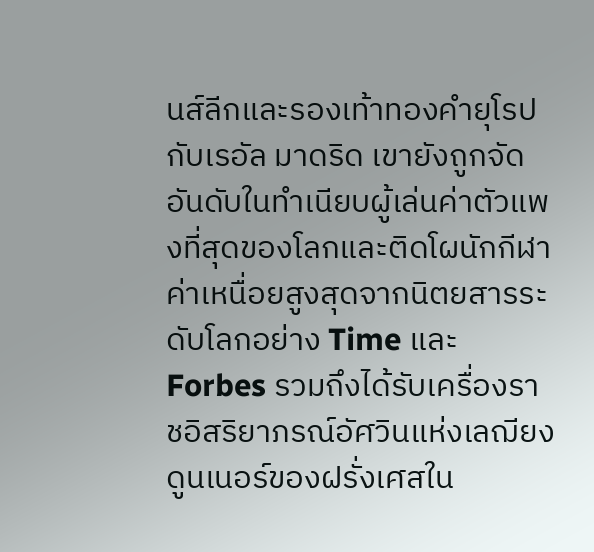นส์ลีกและรองเท้าทองคำยุโรปกับเรอัล มาดริด เขายังถูกจัดอันดับในทำเนียบผู้เล่นค่าตัวแพงที่สุดของโลกและติดโผนักกีฬาค่าเหนื่อยสูงสุดจากนิตยสารระดับโลกอย่าง Time และ Forbes รวมถึงได้รับเครื่องราชอิสริยาภรณ์อัศวินแห่งเลฌียงดูนเนอร์ของฝรั่งเศสใน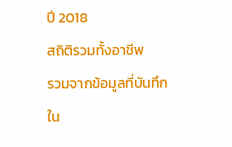ปี 2018
สถิติรวมทั้งอาชีพ
รวมจากข้อมูลที่บันทึกใน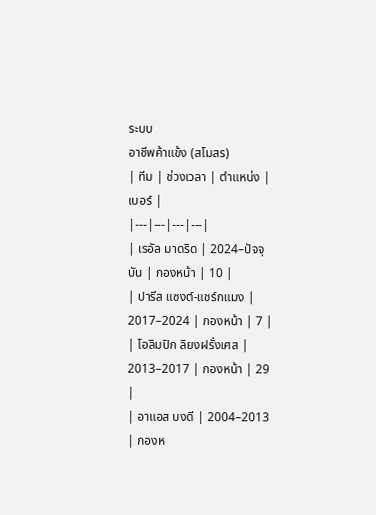ระบบ
อาชีพค้าแข้ง (สโมสร)
| ทีม | ช่วงเวลา | ตำแหน่ง | เบอร์ |
|---|---|---|---|
| เรอัล มาดริด | 2024–ปัจจุบัน | กองหน้า | 10 |
| ปารีส แซงต์-แชร์กแมง | 2017–2024 | กองหน้า | 7 |
| โอลิมปิก ลิยงฝรั่งเศส | 2013–2017 | กองหน้า | 29 |
| อาแอส บงดี | 2004–2013 | กองห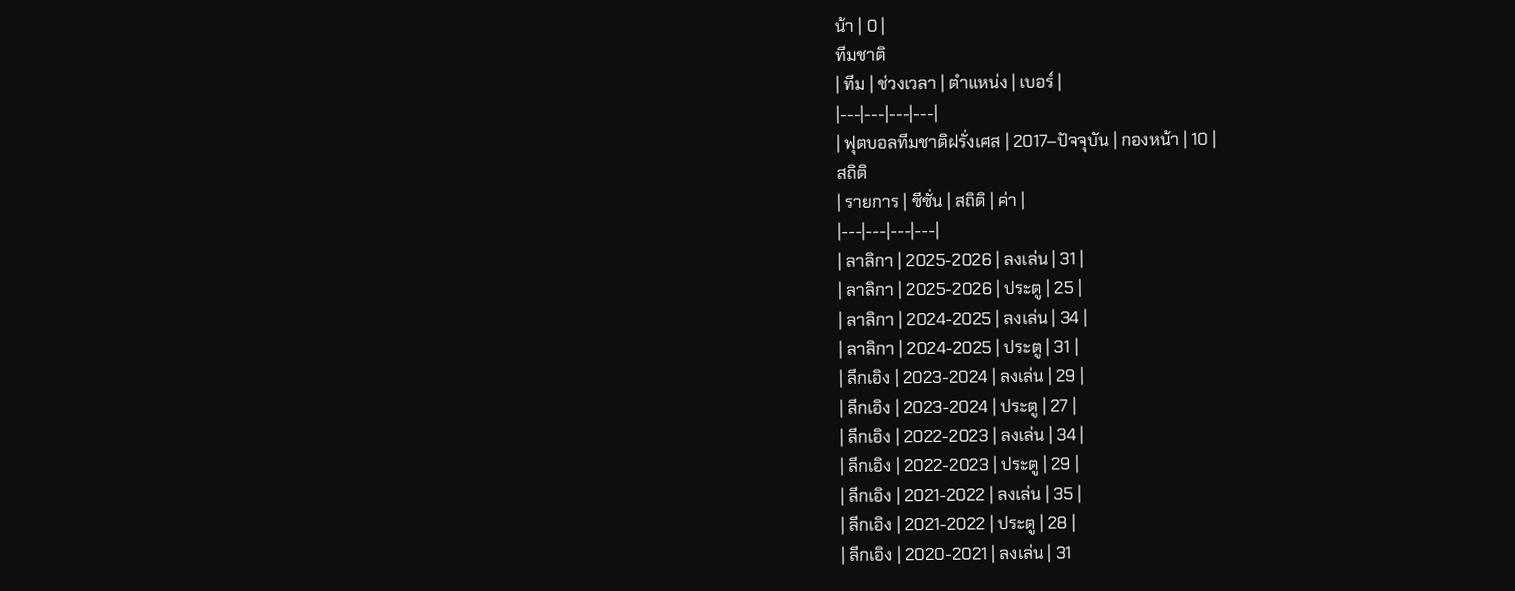น้า | 0 |
ทีมชาติ
| ทีม | ช่วงเวลา | ตำแหน่ง | เบอร์ |
|---|---|---|---|
| ฟุตบอลทีมชาติฝรั่งเศส | 2017–ปัจจุบัน | กองหน้า | 10 |
สถิติ
| รายการ | ซีซั่น | สถิติ | ค่า |
|---|---|---|---|
| ลาลิกา | 2025-2026 | ลงเล่น | 31 |
| ลาลิกา | 2025-2026 | ประตู | 25 |
| ลาลิกา | 2024-2025 | ลงเล่น | 34 |
| ลาลิกา | 2024-2025 | ประตู | 31 |
| ลีกเอิง | 2023-2024 | ลงเล่น | 29 |
| ลีกเอิง | 2023-2024 | ประตู | 27 |
| ลีกเอิง | 2022-2023 | ลงเล่น | 34 |
| ลีกเอิง | 2022-2023 | ประตู | 29 |
| ลีกเอิง | 2021-2022 | ลงเล่น | 35 |
| ลีกเอิง | 2021-2022 | ประตู | 28 |
| ลีกเอิง | 2020-2021 | ลงเล่น | 31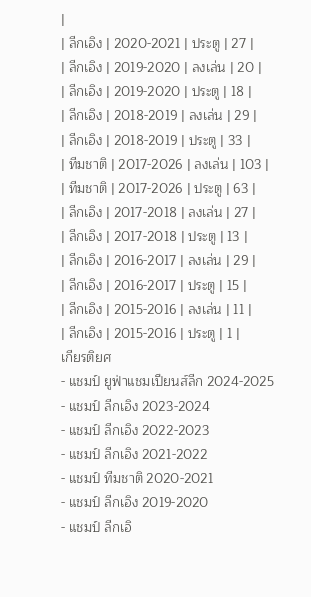|
| ลีกเอิง | 2020-2021 | ประตู | 27 |
| ลีกเอิง | 2019-2020 | ลงเล่น | 20 |
| ลีกเอิง | 2019-2020 | ประตู | 18 |
| ลีกเอิง | 2018-2019 | ลงเล่น | 29 |
| ลีกเอิง | 2018-2019 | ประตู | 33 |
| ทีมชาติ | 2017-2026 | ลงเล่น | 103 |
| ทีมชาติ | 2017-2026 | ประตู | 63 |
| ลีกเอิง | 2017-2018 | ลงเล่น | 27 |
| ลีกเอิง | 2017-2018 | ประตู | 13 |
| ลีกเอิง | 2016-2017 | ลงเล่น | 29 |
| ลีกเอิง | 2016-2017 | ประตู | 15 |
| ลีกเอิง | 2015-2016 | ลงเล่น | 11 |
| ลีกเอิง | 2015-2016 | ประตู | 1 |
เกียรติยศ
- แชมป์ ยูฟ่าแชมเปียนส์ลีก 2024-2025
- แชมป์ ลีกเอิง 2023-2024
- แชมป์ ลีกเอิง 2022-2023
- แชมป์ ลีกเอิง 2021-2022
- แชมป์ ทีมชาติ 2020-2021
- แชมป์ ลีกเอิง 2019-2020
- แชมป์ ลีกเอิ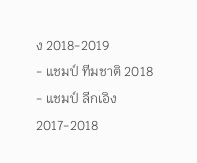ง 2018-2019
- แชมป์ ทีมชาติ 2018
- แชมป์ ลีกเอิง 2017-2018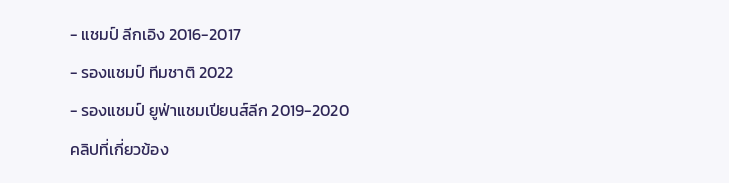- แชมป์ ลีกเอิง 2016-2017
- รองแชมป์ ทีมชาติ 2022
- รองแชมป์ ยูฟ่าแชมเปียนส์ลีก 2019-2020
คลิปที่เกี่ยวข้อง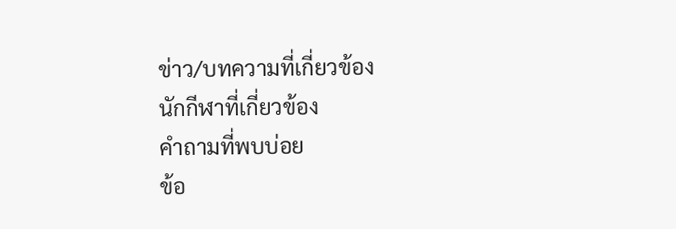ข่าว/บทความที่เกี่ยวข้อง
นักกีฬาที่เกี่ยวข้อง
คำถามที่พบบ่อย
ข้อ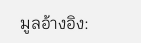มูลอ้างอิง: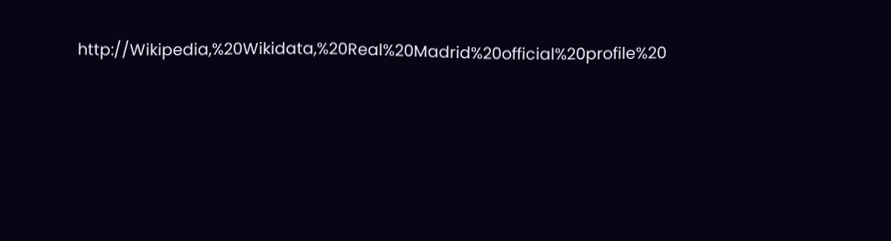http://Wikipedia,%20Wikidata,%20Real%20Madrid%20official%20profile%20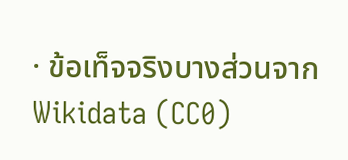· ข้อเท็จจริงบางส่วนจาก Wikidata (CC0)